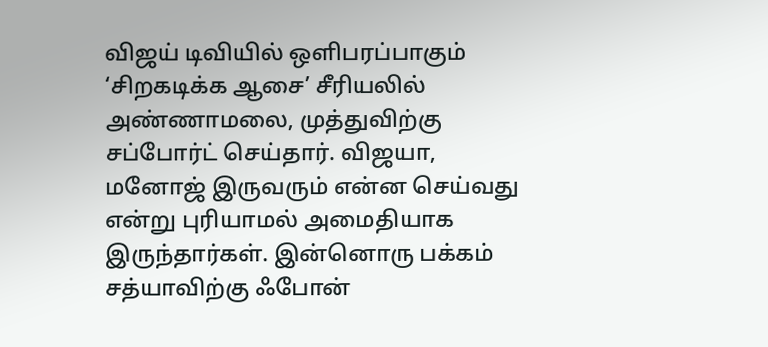விஜய் டிவியில் ஒளிபரப்பாகும் ‘சிறகடிக்க ஆசை’ சீரியலில் அண்ணாமலை, முத்துவிற்கு சப்போர்ட் செய்தார். விஜயா, மனோஜ் இருவரும் என்ன செய்வது என்று புரியாமல் அமைதியாக இருந்தார்கள். இன்னொரு பக்கம் சத்யாவிற்கு ஃபோன்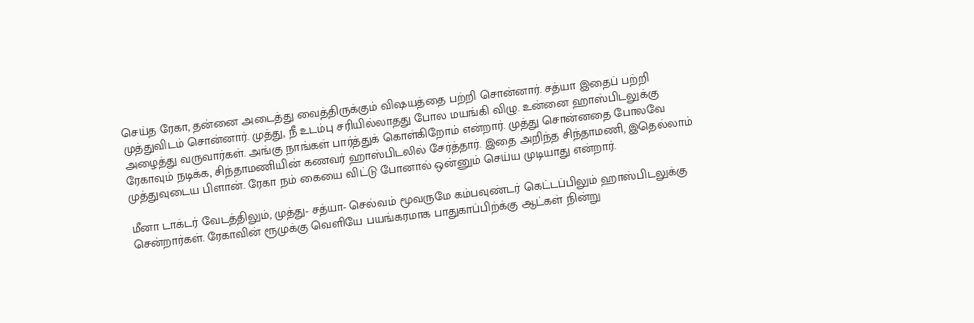செய்த ரேகா, தன்னை அடைத்து வைத்திருக்கும் விஷயத்தை பற்றி சொன்னார். சத்யா இதைப் பற்றி முத்துவிடம் சொன்னார். முத்து, நீ உடம்பு சரியில்லாதது போல மயங்கி விழு. உன்னை ஹாஸ்பிடலுக்கு அழைத்து வருவார்கள். அங்கு நாங்கள் பார்த்துக் கொள்கிறோம் என்றார். முத்து சொன்னதை போலவே ரேகாவும் நடிக்க, சிந்தாமணியின் கணவர் ஹாஸ்பிடலில் சேர்த்தார். இதை அறிந்த சிந்தாமணி, இதெல்லாம் முத்துவுடைய பிளான். ரேகா நம் கையை விட்டு போனால் ஒன்னும் செய்ய முடியாது என்றார்.

மீனா டாக்டர் வேடத்திலும், முத்து- சத்யா- செல்வம் மூவருமே கம்பவுண்டர் கெட்டப்பிலும் ஹாஸ்பிடலுக்கு சென்றார்கள். ரேகாவின் ரூமுக்கு வெளியே பயங்கரமாக பாதுகாப்பிற்க்கு ஆட்கள் நின்று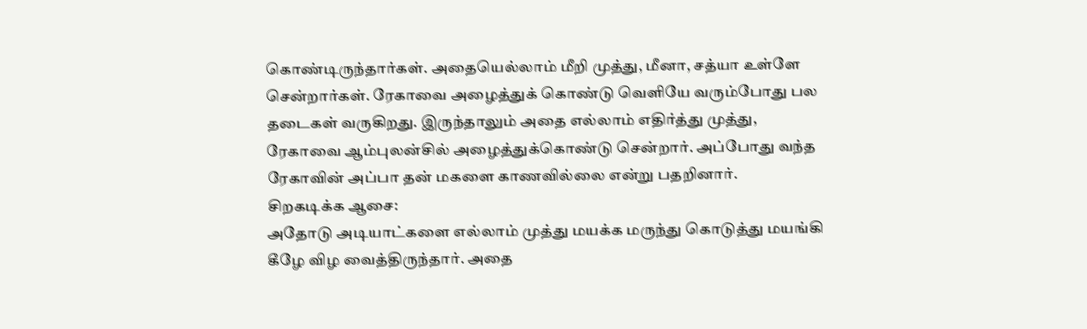கொண்டிருந்தார்கள். அதையெல்லாம் மீறி முத்து, மீனா, சத்யா உள்ளே சென்றார்கள். ரேகாவை அழைத்துக் கொண்டு வெளியே வரும்போது பல தடைகள் வருகிறது. இருந்தாலும் அதை எல்லாம் எதிர்த்து முத்து, ரேகாவை ஆம்புலன்சில் அழைத்துக்கொண்டு சென்றார். அப்போது வந்த ரேகாவின் அப்பா தன் மகளை காணவில்லை என்று பதறினார்.
சிறகடிக்க ஆசை:
அதோடு அடியாட்களை எல்லாம் முத்து மயக்க மருந்து கொடுத்து மயங்கி கீழே விழ வைத்திருந்தார். அதை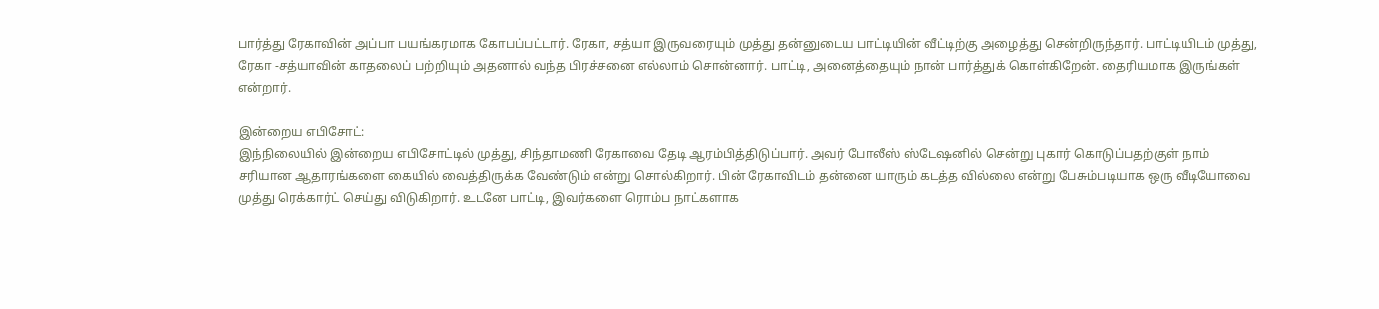பார்த்து ரேகாவின் அப்பா பயங்கரமாக கோபப்பட்டார். ரேகா, சத்யா இருவரையும் முத்து தன்னுடைய பாட்டியின் வீட்டிற்கு அழைத்து சென்றிருந்தார். பாட்டியிடம் முத்து, ரேகா -சத்யாவின் காதலைப் பற்றியும் அதனால் வந்த பிரச்சனை எல்லாம் சொன்னார். பாட்டி, அனைத்தையும் நான் பார்த்துக் கொள்கிறேன். தைரியமாக இருங்கள் என்றார்.

இன்றைய எபிசோட்:
இந்நிலையில் இன்றைய எபிசோட்டில் முத்து, சிந்தாமணி ரேகாவை தேடி ஆரம்பித்திடுப்பார். அவர் போலீஸ் ஸ்டேஷனில் சென்று புகார் கொடுப்பதற்குள் நாம் சரியான ஆதாரங்களை கையில் வைத்திருக்க வேண்டும் என்று சொல்கிறார். பின் ரேகாவிடம் தன்னை யாரும் கடத்த வில்லை என்று பேசும்படியாக ஒரு வீடியோவை முத்து ரெக்கார்ட் செய்து விடுகிறார். உடனே பாட்டி, இவர்களை ரொம்ப நாட்களாக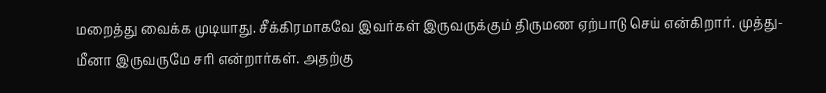மறைத்து வைக்க முடியாது. சீக்கிரமாகவே இவர்கள் இருவருக்கும் திருமண ஏற்பாடு செய் என்கிறார். முத்து-மீனா இருவருமே சரி என்றார்கள். அதற்கு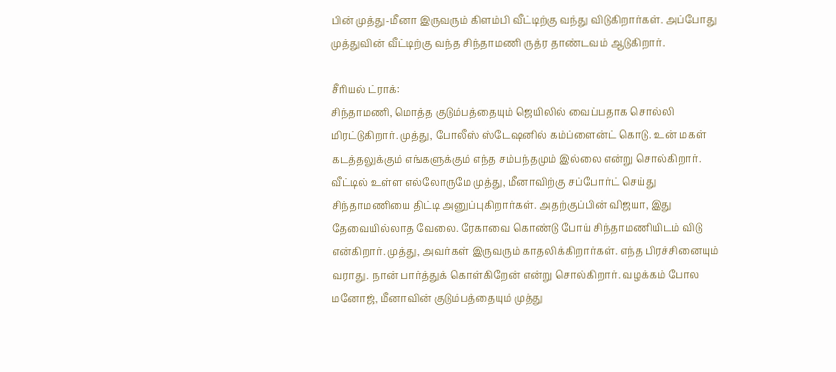பின் முத்து-மீனா இருவரும் கிளம்பி வீட்டிற்கு வந்து விடுகிறார்கள். அப்போது முத்துவின் வீட்டிற்கு வந்த சிந்தாமணி ருத்ர தாண்டவம் ஆடுகிறார்.

சீரியல் ட்ராக்:
சிந்தாமணி, மொத்த குடும்பத்தையும் ஜெயிலில் வைப்பதாக சொல்லி மிரட்டுகிறார். முத்து, போலீஸ் ஸ்டேஷனில் கம்ப்ளைன்ட் கொடு. உன் மகள் கடத்தலுக்கும் எங்களுக்கும் எந்த சம்பந்தமும் இல்லை என்று சொல்கிறார். வீட்டில் உள்ள எல்லோருமே முத்து, மீனாவிற்கு சப்போர்ட் செய்து சிந்தாமணியை திட்டி அனுப்புகிறார்கள். அதற்குப்பின் விஜயா, இது தேவையில்லாத வேலை. ரேகாவை கொண்டு போய் சிந்தாமணியிடம் விடு என்கிறார். முத்து, அவர்கள் இருவரும் காதலிக்கிறார்கள். எந்த பிரச்சினையும் வராது. நான் பார்த்துக் கொள்கிறேன் என்று சொல்கிறார். வழக்கம் போல மனோஜ், மீனாவின் குடும்பத்தையும் முத்து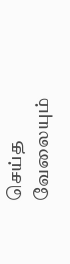செய்த வேலையும்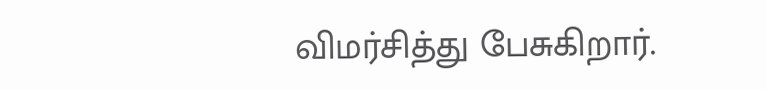விமர்சித்து பேசுகிறார்.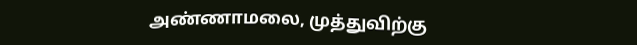அண்ணாமலை, முத்துவிற்கு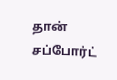தான் சப்போர்ட்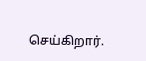செய்கிறார்.